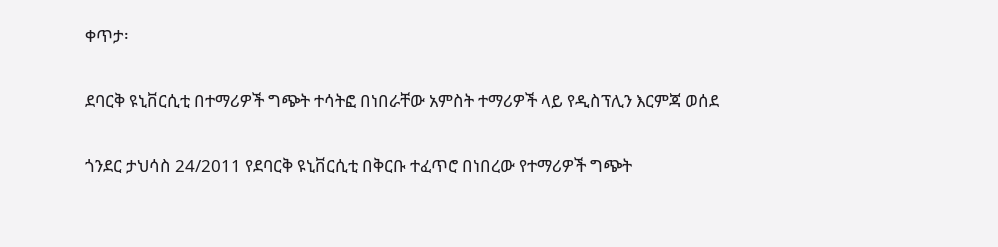ቀጥታ፡

ደባርቅ ዩኒቨርሲቲ በተማሪዎች ግጭት ተሳትፎ በነበራቸው አምስት ተማሪዎች ላይ የዲስፕሊን እርምጃ ወሰደ

ጎንደር ታህሳስ 24/2011 የደባርቅ ዩኒቨርሲቲ በቅርቡ ተፈጥሮ በነበረው የተማሪዎች ግጭት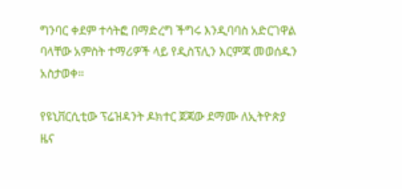ግንባር ቀደም ተሳትፎ በማድረግ ችግሩ እንዲባባስ አድርገዋል ባላቸው አምስት ተማሪዎች ላይ የዲስፕሊን እርምጃ መወሰዱን አስታወቀ።

የዩኒቨርሲቲው ፕሬዝዳንት ዶክተር ጀጃው ደማሙ ለኢትዮጵያ ዜና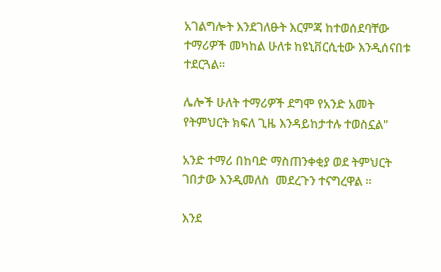አገልግሎት እንደገለፁት እርምጃ ከተወሰደባቸው ተማሪዎች መካከል ሁለቱ ከዩኒቨርሲቲው እንዲሰናበቱ ተደርጓል፡፡

ሌሎች ሁለት ተማሪዎች ደግሞ የአንድ አመት የትምህርት ክፍለ ጊዜ እንዳይከታተሉ ተወስኗል"

አንድ ተማሪ በከባድ ማስጠንቀቂያ ወደ ትምህርት ገበታው እንዲመለስ  መደረጉን ተናግረዋል ።

እንደ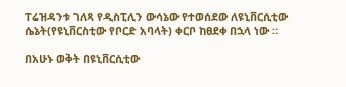ፐሬዝዳንቱ ገለጻ የዲስፒሊን ውሳኔው የተወሰደው ለዩኒቨርሲቲው ሴኔት(የዩኒቨርስቲው የቦርድ አባላት) ቀርቦ ከፀደቀ በኋላ ነው ።

በአሁኑ ወቅት በዩኒቨርሲቲው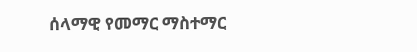ሰላማዊ የመማር ማስተማር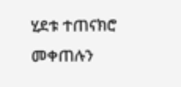ሂደቱ ተጠናክሮ መቀጠሉን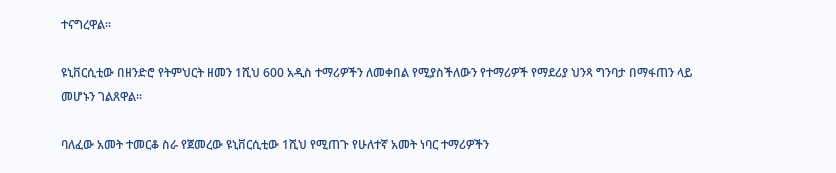ተናግረዋል፡፡

ዩኒቨርሲቲው በዘንድሮ የትምህርት ዘመን 1ሺህ 600 አዲስ ተማሪዎችን ለመቀበል የሚያስችለውን የተማሪዎች የማደሪያ ህንጻ ግንባታ በማፋጠን ላይ መሆኑን ገልጸዋል።

ባለፈው አመት ተመርቆ ስራ የጀመረው ዩኒቨርሲቲው 1ሺህ የሚጠጉ የሁለተኛ አመት ነባር ተማሪዎችን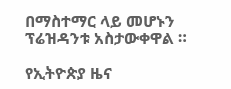በማስተማር ላይ መሆኑን ፕሬዝዳንቱ አስታውቀዋል ።

የኢትዮጵያ ዜና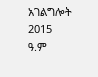አገልግሎት
2015
ዓ.ም